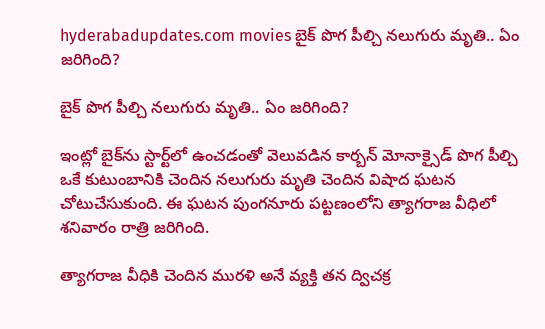hyderabadupdates.com movies బైక్ పొగ పీల్చి నలుగురు మృతి.. ఏం జరిగింది?

బైక్ పొగ పీల్చి నలుగురు మృతి.. ఏం జరిగింది?

ఇంట్లో బైక్‌ను స్టార్ట్‌లో ఉంచడంతో వెలువడిన కార్బన్ మోనాక్సైడ్ పొగ పీల్చి ఒకే కుటుంబానికి చెందిన నలుగురు మృతి చెందిన విషాద ఘటన చోటుచేసుకుంది. ఈ ఘటన పుంగనూరు పట్టణంలోని త్యాగరాజ వీధిలో శనివారం రాత్రి జరిగింది.

త్యాగరాజ వీధికి చెందిన మురళి అనే వ్యక్తి తన ద్విచక్ర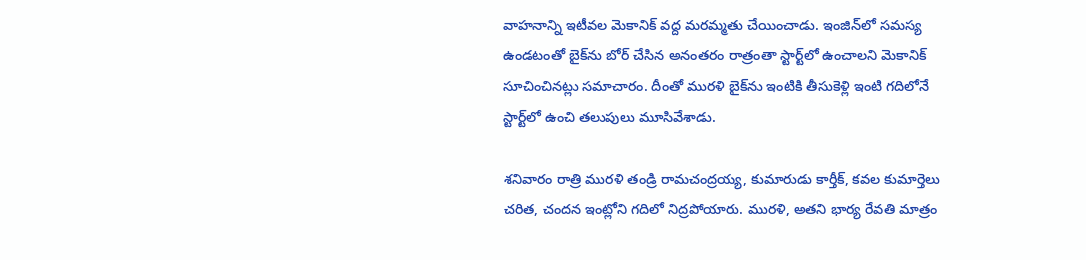వాహనాన్ని ఇటీవల మెకానిక్ వద్ద మరమ్మతు చేయించాడు. ఇంజిన్‌లో సమస్య ఉండటంతో బైక్‌ను బోర్ చేసిన అనంతరం రాత్రంతా స్టార్ట్‌లో ఉంచాలని మెకానిక్ సూచించినట్లు సమాచారం. దీంతో మురళి బైక్‌ను ఇంటికి తీసుకెళ్లి ఇంటి గదిలోనే స్టార్ట్‌లో ఉంచి తలుపులు మూసివేశాడు.

శనివారం రాత్రి మురళి తండ్రి రామచంద్రయ్య, కుమారుడు కార్తీక్, కవల కుమార్తెలు చరిత, చందన ఇంట్లోని గదిలో నిద్రపోయారు. మురళి, అతని భార్య రేవతి మాత్రం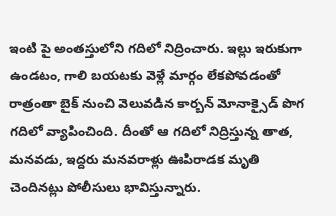ఇంటి పై అంతస్తులోని గదిలో నిద్రించారు. ఇల్లు ఇరుకుగా ఉండటం, గాలి బయటకు వెళ్లే మార్గం లేకపోవడంతో రాత్రంతా బైక్ నుంచి వెలువడిన కార్బన్ మోనాక్సైడ్ పొగ గదిలో వ్యాపించింది. దీంతో ఆ గదిలో నిద్రిస్తున్న తాత, మనవడు, ఇద్దరు మనవరాళ్లు ఊపిరాడక మృతి చెందినట్లు పోలీసులు భావిస్తున్నారు.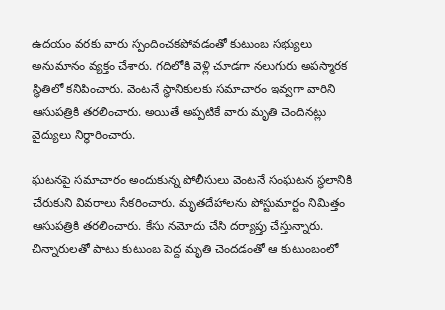ఉదయం వరకు వారు స్పందించకపోవడంతో కుటుంబ సభ్యులు అనుమానం వ్యక్తం చేశారు. గదిలోకి వెళ్లి చూడగా నలుగురు అపస్మారక స్థితిలో కనిపించారు. వెంటనే స్థానికులకు సమాచారం ఇవ్వగా వారిని ఆసుపత్రికి తరలించారు. అయితే అప్పటికే వారు మృతి చెందినట్లు వైద్యులు నిర్ధారించారు.

ఘటనపై సమాచారం అందుకున్న పోలీసులు వెంటనే సంఘటన స్థలానికి చేరుకుని వివరాలు సేకరించారు. మృతదేహాలను పోస్టుమార్టం నిమిత్తం ఆసుపత్రికి తరలించారు. కేసు నమోదు చేసి దర్యాప్తు చేస్తున్నారు. చిన్నారులతో పాటు కుటుంబ పెద్ద మృతి చెందడంతో ఆ కుటుంబంలో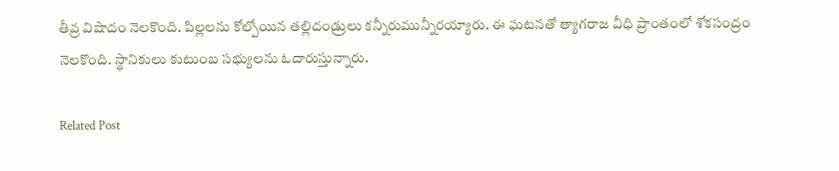తీవ్ర విషాదం నెలకొంది. పిల్లలను కోల్పోయిన తల్లిదండ్రులు కన్నీరుమున్నీరయ్యారు. ఈ ఘటనతో త్యాగరాజ వీధి ప్రాంతంలో శోకసంద్రం నెలకొంది. స్థానికులు కుటుంబ సభ్యులను ఓదారుస్తున్నారు.

Related Post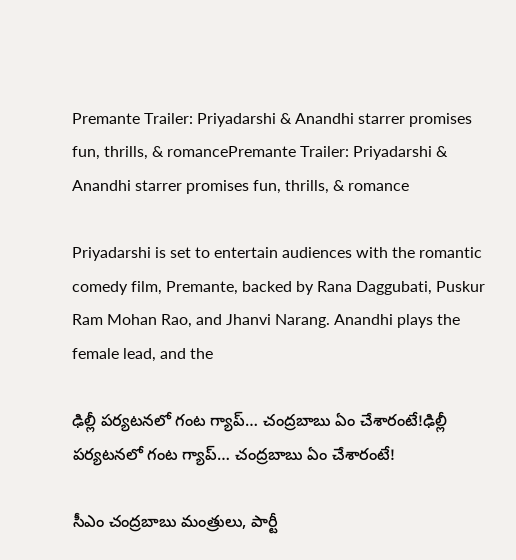Premante Trailer: Priyadarshi & Anandhi starrer promises fun, thrills, & romancePremante Trailer: Priyadarshi & Anandhi starrer promises fun, thrills, & romance

Priyadarshi is set to entertain audiences with the romantic comedy film, Premante, backed by Rana Daggubati, Puskur Ram Mohan Rao, and Jhanvi Narang. Anandhi plays the female lead, and the

ఢిల్లీ ప‌ర్య‌ట‌న‌లో గంట గ్యాప్‌… చంద్ర‌బాబు ఏం చేశారంటే!ఢిల్లీ ప‌ర్య‌ట‌న‌లో గంట గ్యాప్‌… చంద్ర‌బాబు ఏం చేశారంటే!

సీఎం చంద్ర‌బాబు మంత్రులు, పార్టీ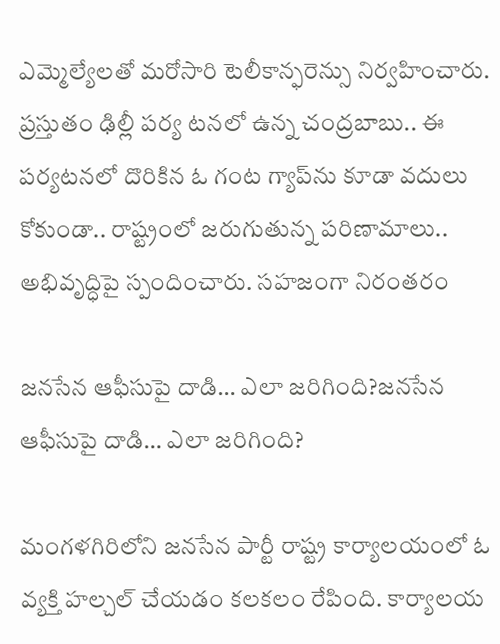ఎమ్మెల్యేల‌తో మ‌రోసారి టెలీకాన్ఫ‌రెన్సు నిర్వ‌హించారు. ప్ర‌స్తుతం ఢిల్లీ ప‌ర్య ట‌న‌లో ఉన్న చంద్ర‌బాబు.. ఈ ప‌ర్య‌ట‌న‌లో దొరికిన ఓ గంట గ్యాప్‌ను కూడా వ‌దులు కోకుండా.. రాష్ట్రంలో జ‌రుగుతున్న ప‌రిణామాలు.. అభివృద్ధిపై స్పందించారు. స‌హ‌జంగా నిరంత‌రం

జనసేన ఆఫీసుపై దాడి… ఎలా జరిగింది?జనసేన ఆఫీసుపై దాడి… ఎలా జరిగింది?

మంగళగిరిలోని జనసేన పార్టీ రాష్ట్ర కార్యాలయంలో ఓ వ్యక్తి హల్చల్ చేయడం కలకలం రేపింది. కార్యాలయ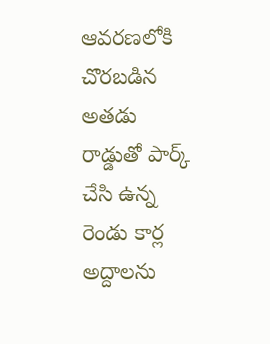ఆవరణలోకి చొరబడిన అతడు రాడ్డుతో పార్క్ చేసి ఉన్న రెండు కార్ల అద్దాలను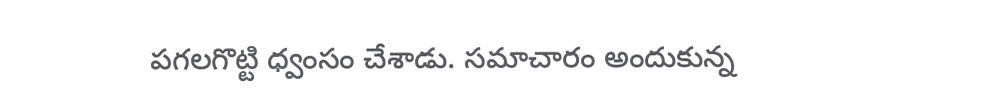పగలగొట్టి ధ్వంసం చేశాడు. సమాచారం అందుకున్న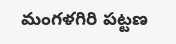మంగళగిరి పట్టణ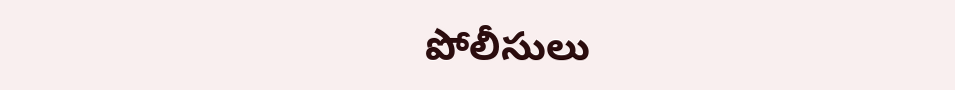పోలీసులు